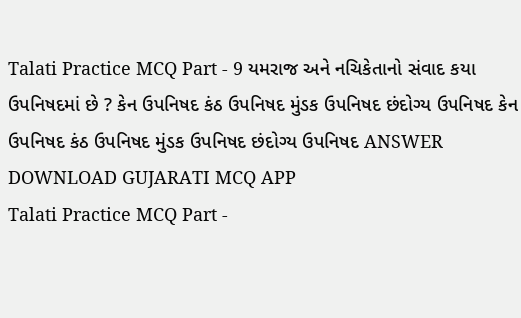Talati Practice MCQ Part - 9 યમરાજ અને નચિકેતાનો સંવાદ કયા ઉપનિષદમાં છે ? કેન ઉપનિષદ કંઠ ઉપનિષદ મુંડક ઉપનિષદ છંદોગ્ય ઉપનિષદ કેન ઉપનિષદ કંઠ ઉપનિષદ મુંડક ઉપનિષદ છંદોગ્ય ઉપનિષદ ANSWER DOWNLOAD GUJARATI MCQ APP
Talati Practice MCQ Part -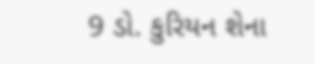9 ડો. કુરિયન શેના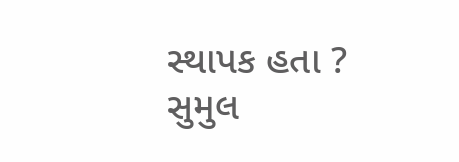સ્થાપક હતા ? સુમુલ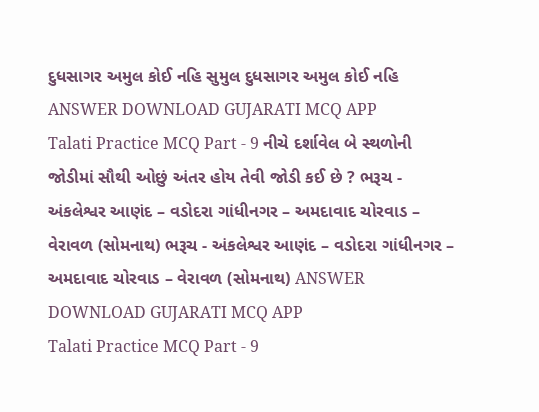દુધસાગર અમુલ કોઈ નહિ સુમુલ દુધસાગર અમુલ કોઈ નહિ ANSWER DOWNLOAD GUJARATI MCQ APP
Talati Practice MCQ Part - 9 નીચે દર્શાવેલ બે સ્થળોની જોડીમાં સૌથી ઓછું અંતર હોય તેવી જોડી કઈ છે ? ભરૂચ - અંકલેશ્વર આણંદ – વડોદરા ગાંધીનગર – અમદાવાદ ચોરવાડ – વેરાવળ (સોમનાથ) ભરૂચ - અંકલેશ્વર આણંદ – વડોદરા ગાંધીનગર – અમદાવાદ ચોરવાડ – વેરાવળ (સોમનાથ) ANSWER DOWNLOAD GUJARATI MCQ APP
Talati Practice MCQ Part - 9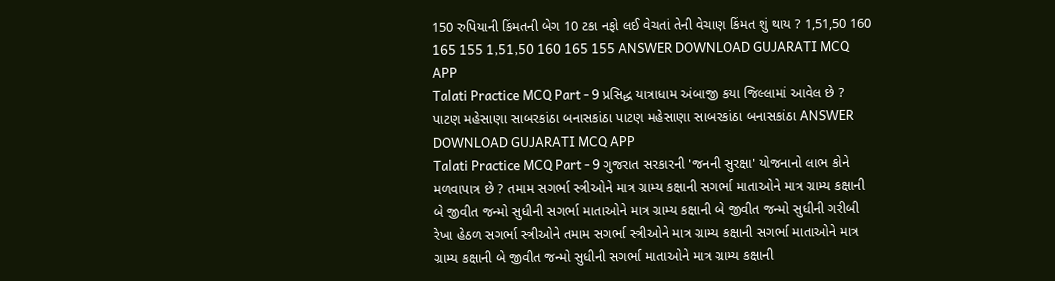150 રુપિયાની કિંમતની બેગ 10 ટકા નફો લઈ વેચતાં તેની વેચાણ કિંમત શું થાય ? 1,51,50 160 165 155 1,51,50 160 165 155 ANSWER DOWNLOAD GUJARATI MCQ APP
Talati Practice MCQ Part - 9 પ્રસિદ્ધ યાત્રાધામ અંબાજી કયા જિલ્લામાં આવેલ છે ? પાટણ મહેસાણા સાબરકાંઠા બનાસકાંઠા પાટણ મહેસાણા સાબરકાંઠા બનાસકાંઠા ANSWER DOWNLOAD GUJARATI MCQ APP
Talati Practice MCQ Part - 9 ગુજરાત સરકારની 'જનની સુરક્ષા' યોજનાનો લાભ કોને મળવાપાત્ર છે ? તમામ સગર્ભા સ્ત્રીઓને માત્ર ગ્રામ્ય કક્ષાની સગર્ભા માતાઓને માત્ર ગ્રામ્ય કક્ષાની બે જીવીત જન્મો સુધીની સગર્ભા માતાઓને માત્ર ગ્રામ્ય કક્ષાની બે જીવીત જન્મો સુધીની ગરીબી રેખા હેઠળ સગર્ભા સ્ત્રીઓને તમામ સગર્ભા સ્ત્રીઓને માત્ર ગ્રામ્ય કક્ષાની સગર્ભા માતાઓને માત્ર ગ્રામ્ય કક્ષાની બે જીવીત જન્મો સુધીની સગર્ભા માતાઓને માત્ર ગ્રામ્ય કક્ષાની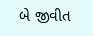બે જીવીત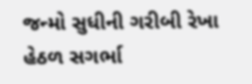જન્મો સુધીની ગરીબી રેખા હેઠળ સગર્ભા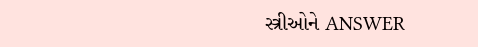સ્ત્રીઓને ANSWER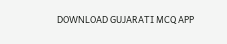DOWNLOAD GUJARATI MCQ APP